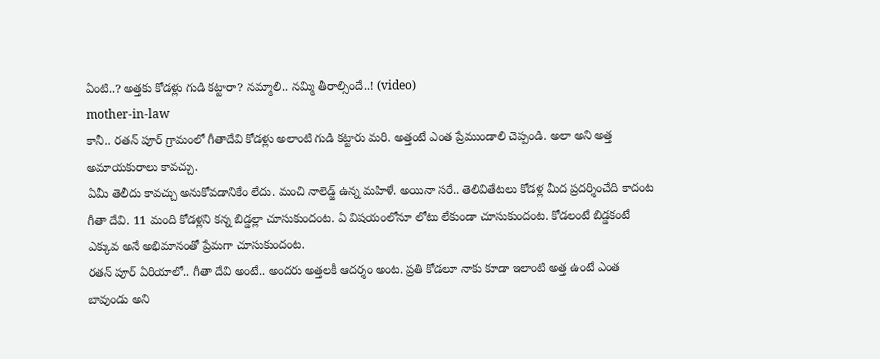ఏంటి..? అత్తకు కోడళ్లు గుడి కట్టారా? నమ్మాలి.. నమ్మి తీరాల్సిందే..! (video)
mother-in-law
కానీ.. రతన్ పూర్ గ్రామంలో గీతాదేవి కోడళ్లు అలాంటి గుడి కట్టారు మరి. అత్తంటే ఎంత ప్రేముండాలి చెప్పండి. అలా అని అత్త అమాయకురాలు కావచ్చు.
ఏమీ తెలీదు కావచ్చు అనుకోవడానికేం లేదు. మంచి నాలెడ్జ్ ఉన్న మహిళే. అయినా సరే.. తెలివితేటలు కోడళ్ల మీద ప్రదర్శించేది కాదంట గీతా దేవి. 11 మంది కోడళ్లని కన్న బిడ్డల్లా చూసుకుందంట. ఏ విషయంలోనూ లోటు లేకుండా చూసుకుందంట. కోడలంటే బిడ్డకంటే ఎక్కువ అనే అభిమానంతో ప్రేమగా చూసుకుందంట.
రతన్ పూర్ ఏరియాలో.. గీతా దేవి అంటే.. అందరు అత్తలకీ ఆదర్శం అంట. ప్రతి కోడలూ నాకు కూడా ఇలాంటి అత్త ఉంటే ఎంత బావుండు అని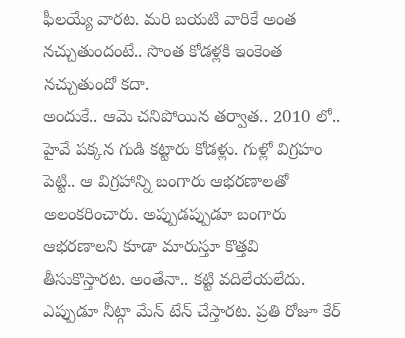ఫీలయ్యే వారట. మరి బయటి వారికే అంత నచ్చుతుందంటే.. సొంత కోడళ్లకి ఇంకెంత నచ్చుతుందో కదా.
అందుకే.. ఆమె చనిపోయిన తర్వాత.. 2010 లో.. హైవే పక్కన గుడి కట్టారు కోడళ్లు. గుళ్లో విగ్రహం పెట్టి.. ఆ విగ్రహాన్ని బంగారు ఆభరణాలతో అలంకరించారు. అప్పుడప్పుడూ బంగారు ఆభరణాలని కూడా మారుస్తూ కొత్తవి తీసుకొస్తారట. అంతేనా.. కట్టి వదిలేయలేదు. ఎప్పుడూ నీట్గా మేన్ టేన్ చేస్తారట. ప్రతి రోజూ కేర్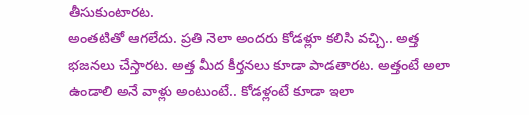తీసుకుంటారట.
అంతటితో ఆగలేదు. ప్రతి నెలా అందరు కోడళ్లూ కలిసి వచ్చి.. అత్త భజనలు చేస్తారట. అత్త మీద కీర్తనలు కూడా పాడతారట. అత్తంటే అలా ఉండాలి అనే వాళ్లు అంటుంటే.. కోడళ్లంటే కూడా ఇలా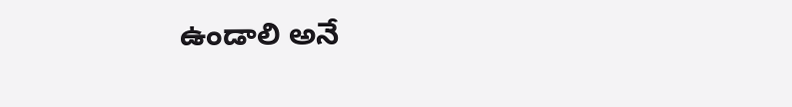ఉండాలి అనే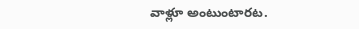వాళ్లూ అంటుంటారట.